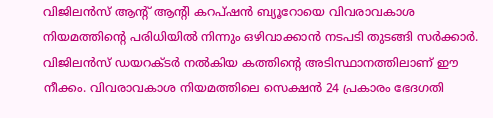വിജിലൻസ് ആന്റ് ആന്റി കറപ്ഷൻ ബ്യൂറോയെ വിവരാവകാശ നിയമത്തിന്റെ പരിധിയില്‍ നിന്നും ഒഴിവാക്കാൻ നടപടി തുടങ്ങി സർക്കാർ. വിജിലൻസ് ഡയറക്ടർ നല്‍കിയ കത്തിന്റെ അടിസ്ഥാനത്തിലാണ് ഈ നീക്കം. വിവരാവകാശ നിയമത്തിലെ സെക്ഷൻ 24 പ്രകാരം ഭേദഗതി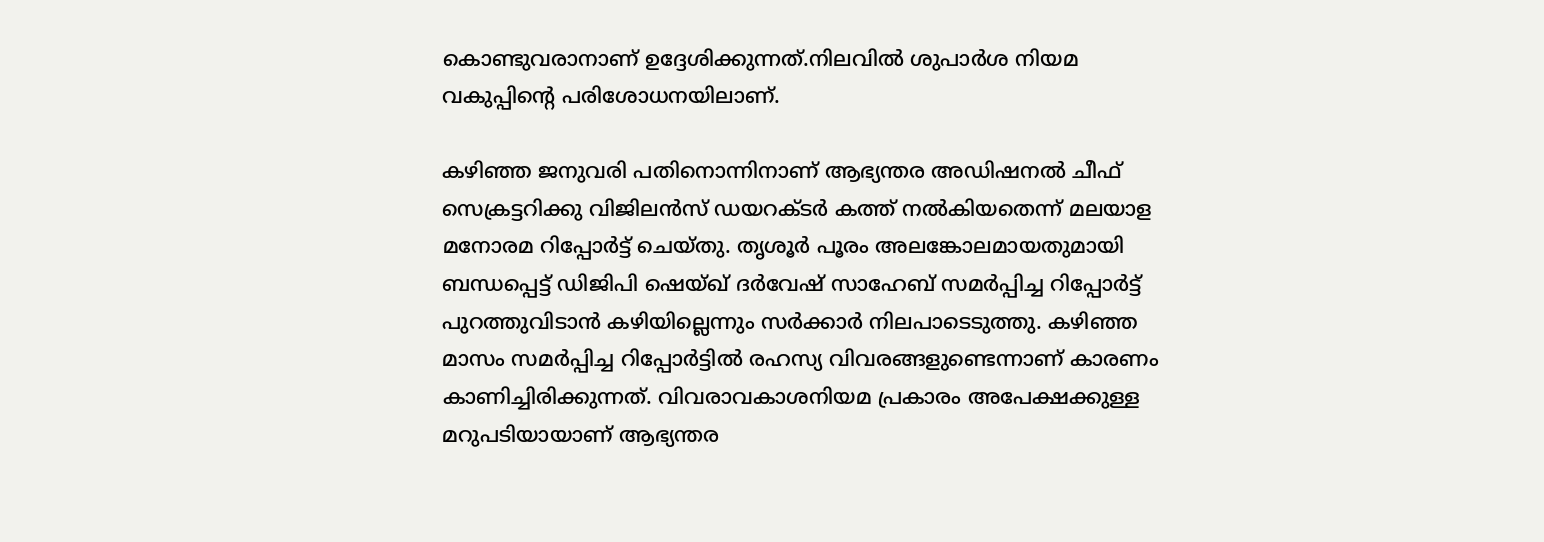കൊണ്ടുവരാനാണ് ഉദ്ദേശിക്കുന്നത്.നിലവില്‍ ശുപാർശ നിയമ വകുപ്പിന്റെ പരിശോധനയിലാണ്.

കഴിഞ്ഞ ജനുവരി പതിനൊന്നിനാണ് ആഭ്യന്തര അഡിഷനല്‍ ചീഫ് സെക്രട്ടറിക്കു വിജിലൻസ് ഡയറക്ടർ കത്ത് നല്‍കിയതെന്ന് മലയാള മനോരമ റിപ്പോർട്ട് ചെയ്തു. തൃശൂർ പൂരം അലങ്കോലമായതുമായി ബന്ധപ്പെട്ട് ഡിജിപി ഷെയ്ഖ് ദർവേഷ് സാഹേബ് സമർപ്പിച്ച റിപ്പോർട്ട് പുറത്തുവിടാൻ കഴിയില്ലെന്നും സർക്കാർ നിലപാടെടുത്തു. കഴിഞ്ഞ മാസം സമർപ്പിച്ച റിപ്പോർട്ടില്‍ രഹസ്യ വിവരങ്ങളുണ്ടെന്നാണ് കാരണം കാണിച്ചിരിക്കുന്നത്. വിവരാവകാശനിയമ പ്രകാരം അപേക്ഷക്കുള്ള മറുപടിയായാണ് ആഭ്യന്തര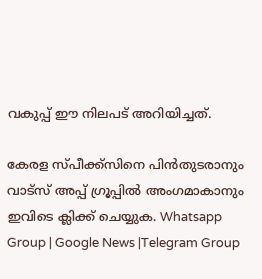വകുപ്പ് ഈ നിലപട് അറിയിച്ചത്.

കേരള സ്പീക്ക്സിനെ പിൻതുടരാനും വാട്സ് അപ്പ് ഗ്രൂപ്പിൽ അംഗമാകാനും ഇവിടെ ക്ലിക്ക് ചെയ്യുക. Whatsapp Group | Google News |Telegram Group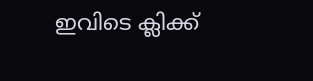ഇവിടെ ക്ലിക്ക്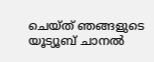ചെയ്ത് ഞങ്ങളുടെ യൂട്യൂബ് ചാനൽ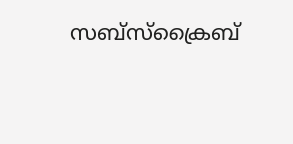സബ്സ്ക്രൈബ്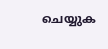ചെയ്യുക